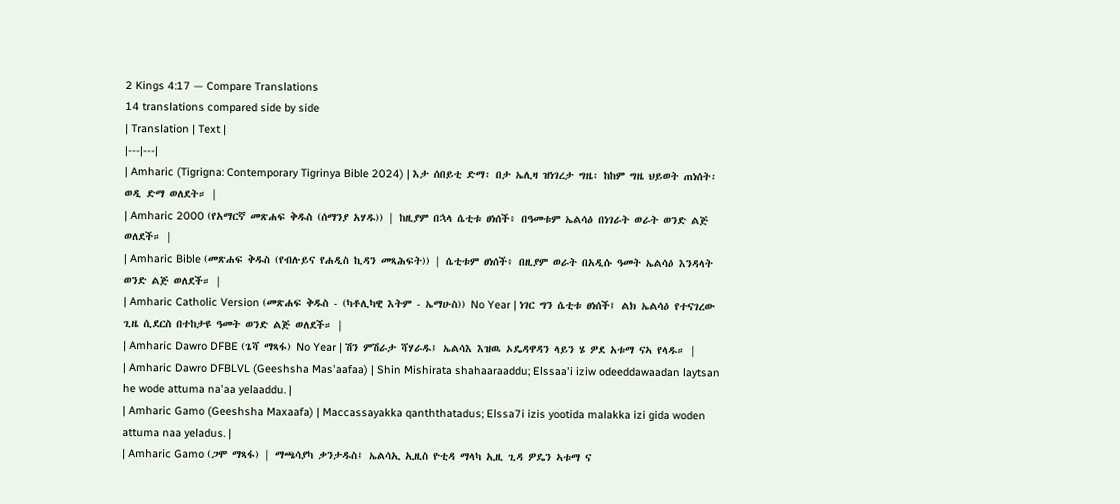2 Kings 4:17 — Compare Translations
14 translations compared side by side
| Translation | Text |
|---|---|
| Amharic (Tigrigna: Contemporary Tigrinya Bible 2024) | እታ ሰበይቲ ድማ፡ በታ ኤሊዛ ዝነገረታ ግዜ፡ ከከም ግዜ ህይወት ጠነሰት፡ ወዲ ድማ ወለደት። |
| Amharic 2000 (የአማርኛ መጽሐፍ ቅዱስ (ሰማንያ አሃዱ)) | ከዚያም በኋላ ሴቲቱ ፀነሰች፥ በዓመቱም ኤልሳዕ በነገራት ወራት ወንድ ልጅ ወለደች። |
| Amharic Bible (መጽሐፍ ቅዱስ (የብሉይና የሐዲስ ኪዳን መጻሕፍት)) | ሴቲቱም ፀነሰች፥ በዚያም ወራት በአዲሱ ዓመት ኤልሳዕ እንዳላት ወንድ ልጅ ወለደች። |
| Amharic Catholic Version (መጽሐፍ ቅዱስ - (ካቶሊካዊ እትም - ኤማሁስ)) No Year | ነገር ግን ሴቲቱ ፀነሰች፤ ልክ ኤልሳዕ የተናገረው ጊዜ ሲደርስ በተከታዩ ዓመት ወንድ ልጅ ወለደች። |
| Amharic Dawro DFBE (ጌሻ ማጻፋ) No Year | ሽን ምሽራታ ሻሃራዱ፤ ኤልሳእ እዝዉ ኦዴዳዋዳን ላይን ሄ ዎደ አቱማ ናኣ የላዱ። |
| Amharic Dawro DFBLVL (Geeshsha Mas'aafaa) | Shin Mishirata shahaaraaddu; Elssaa'i iziw odeeddawaadan laytsan he wode attuma na'aa yelaaddu. |
| Amharic Gamo (Geeshsha Maxaafa) | Maccassayakka qanththatadus; Elssa7i izis yootida malakka izi gida woden attuma naa yeladus. |
| Amharic Gamo (ጋሞ ማጻፋ) | ማጫሳያካ ቃንታዱስ፤ ኤልሳኢ ኢዚስ ዮቲዳ ማላካ ኢዚ ጊዳ ዎዴን ኣቱማ ና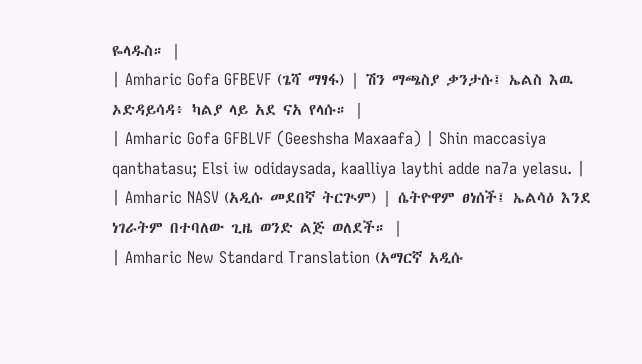ዬላዱስ። |
| Amharic Gofa GFBEVF (ጌሻ ማፃፋ) | ሽን ማጫስያ ቃንታሱ፤ ኤልስ እዉ ኦድዳይሳዳ፥ ካልያ ላይ አደ ናአ የላሱ። |
| Amharic Gofa GFBLVF (Geeshsha Maxaafa) | Shin maccasiya qanthatasu; Elsi iw odidaysada, kaalliya laythi adde na7a yelasu. |
| Amharic NASV (አዲሱ መደበኛ ትርጒም) | ሴትዮዋም ፀነሰች፤ ኤልሳዕ እንደ ነገራትም በተባለው ጊዜ ወንድ ልጅ ወለደች። |
| Amharic New Standard Translation (አማርኛ አዲሱ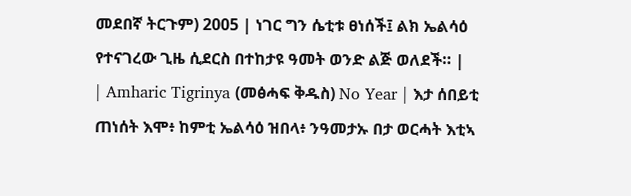መደበኛ ትርጉም) 2005 | ነገር ግን ሴቲቱ ፀነሰች፤ ልክ ኤልሳዕ የተናገረው ጊዜ ሲደርስ በተከታዩ ዓመት ወንድ ልጅ ወለደች። |
| Amharic Tigrinya (መፅሓፍ ቅዱስ) No Year | እታ ሰበይቲ ጠነሰት እሞ፥ ከምቲ ኤልሳዕ ዝበላ፥ ንዓመታኡ በታ ወርሓት እቲኣ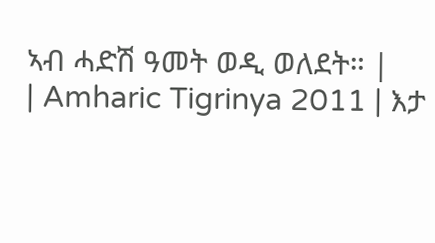ኣብ ሓድሽ ዓመት ወዲ ወለደት። |
| Amharic Tigrinya 2011 | እታ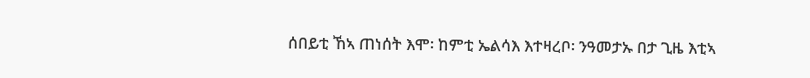ሰበይቲ ኸኣ ጠነሰት እሞ፡ ከምቲ ኤልሳእ እተዛረቦ፡ ንዓመታኡ በታ ጊዜ እቲኣ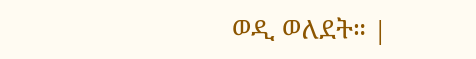ወዲ ወለደት። |